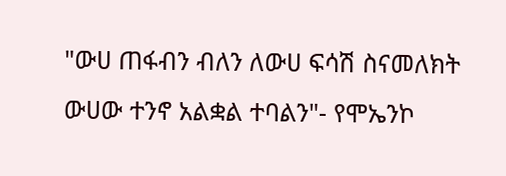"ውሀ ጠፋብን ብለን ለውሀ ፍሳሽ ስናመለክት ውሀው ተንኖ አልቋል ተባልን"- የሞኤንኮ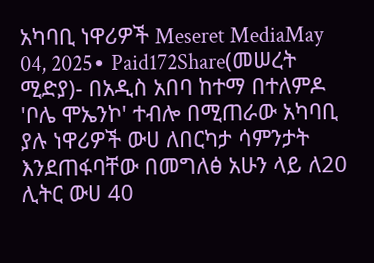አካባቢ ነዋሪዎች Meseret MediaMay 04, 2025∙ Paid172Share(መሠረት ሚድያ)- በአዲስ አበባ ከተማ በተለምዶ 'ቦሌ ሞኤንኮ' ተብሎ በሚጠራው አካባቢ ያሉ ነዋሪዎች ውሀ ለበርካታ ሳምንታት እንደጠፋባቸው በመግለፅ አሁን ላይ ለ20 ሊትር ውሀ 40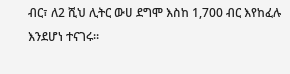ብር፣ ለ2 ሺህ ሊትር ውሀ ደግሞ እስከ 1,700 ብር እየከፈሉ እንደሆነ ተናገሩ።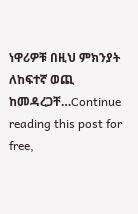ነዋሪዎቹ በዚህ ምክንያት ለከፍተኛ ወጪ ከመዳረጋቸ…Continue reading this post for free,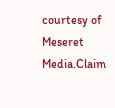courtesy of Meseret Media.Claim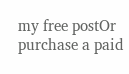my free postOr purchase a paid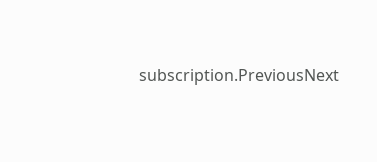subscription.PreviousNext